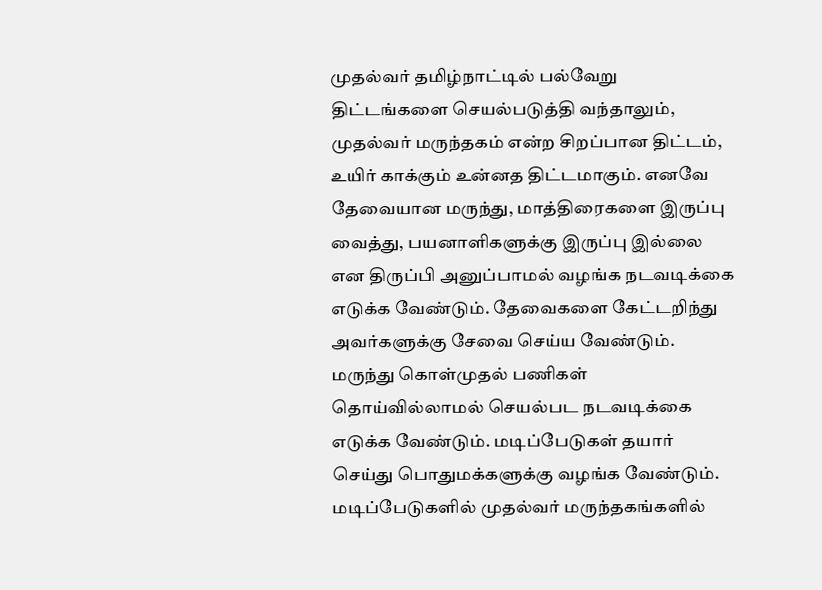முதல்வர் தமிழ்நாட்டில் பல்வேறு திட்டங்களை செயல்படுத்தி வந்தாலும், முதல்வர் மருந்தகம் என்ற சிறப்பான திட்டம், உயிர் காக்கும் உன்னத திட்டமாகும். எனவே தேவையான மருந்து, மாத்திரைகளை இருப்பு வைத்து, பயனாளிகளுக்கு இருப்பு இல்லை என திருப்பி அனுப்பாமல் வழங்க நடவடிக்கை எடுக்க வேண்டும். தேவைகளை கேட்டறிந்து அவர்களுக்கு சேவை செய்ய வேண்டும். மருந்து கொள்முதல் பணிகள் தொய்வில்லாமல் செயல்பட நடவடிக்கை எடுக்க வேண்டும். மடிப்பேடுகள் தயார் செய்து பொதுமக்களுக்கு வழங்க வேண்டும். மடிப்பேடுகளில் முதல்வர் மருந்தகங்களில்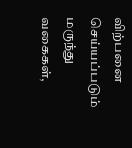விற்பனை செய்யப்படும் மருந்து வகைகள்,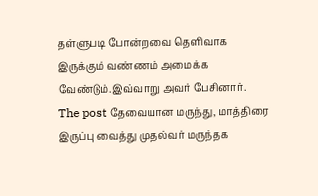தள்ளுபடி போன்றவை தெளிவாக இருக்கும் வண்ணம் அமைக்க வேண்டும்.இவ்வாறு அவர் பேசினார்.
The post தேவையான மருந்து, மாத்திரை இருப்பு வைத்து முதல்வர் மருந்தக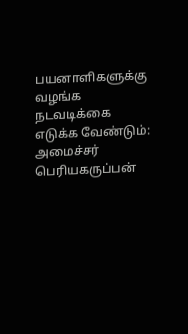பயனாளிகளுக்கு வழங்க நடவடிக்கை எடுக்க வேண்டும்: அமைச்சர் பெரியகருப்பன்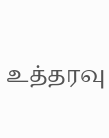உத்தரவு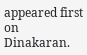appeared first on Dinakaran.